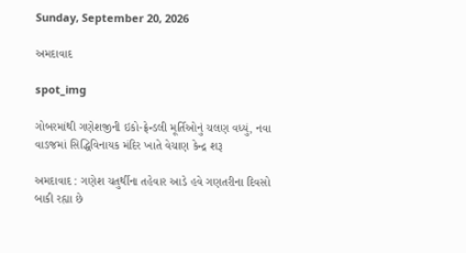Sunday, September 20, 2026

અમદાવાદ

spot_img

ગોબરમાંથી ગણેશજીની ઇકો-ફ્રેન્ડલી મૂર્તિઓનું ચલણ વધ્યું, નવા વાડજમાં સિદ્ધિવિનાયક મંદિર ખાતે વેચાણ કેન્દ્ર શરૂ

અમદાવાદ : ગણેશ ચતુર્થીના તહેવાર આડે હવે ગણતરીના દિવસો બાકી રહ્યા છે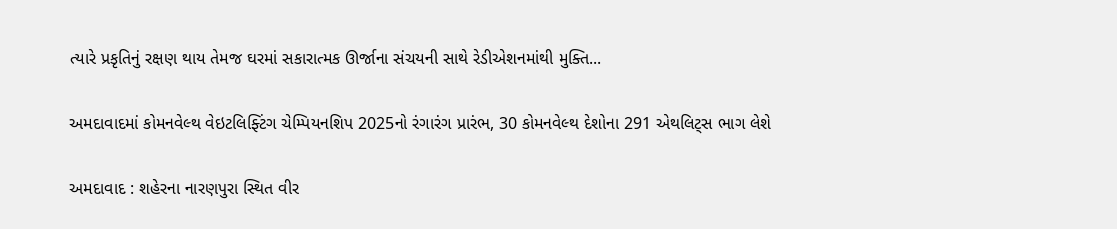ત્યારે પ્રકૃતિનું રક્ષણ થાય તેમજ ઘરમાં સકારાત્મક ઊર્જાના સંચયની સાથે રેડીએશનમાંથી મુક્તિ...

અમદાવાદમાં કોમનવેલ્થ વેઇટલિફ્ટિંગ ચેમ્પિયનશિપ 2025નો રંગારંગ પ્રારંભ, 30 કોમનવેલ્થ દેશોના 291 એથલિટ્સ ભાગ લેશે

અમદાવાદ : શહેરના નારણપુરા સ્થિત વીર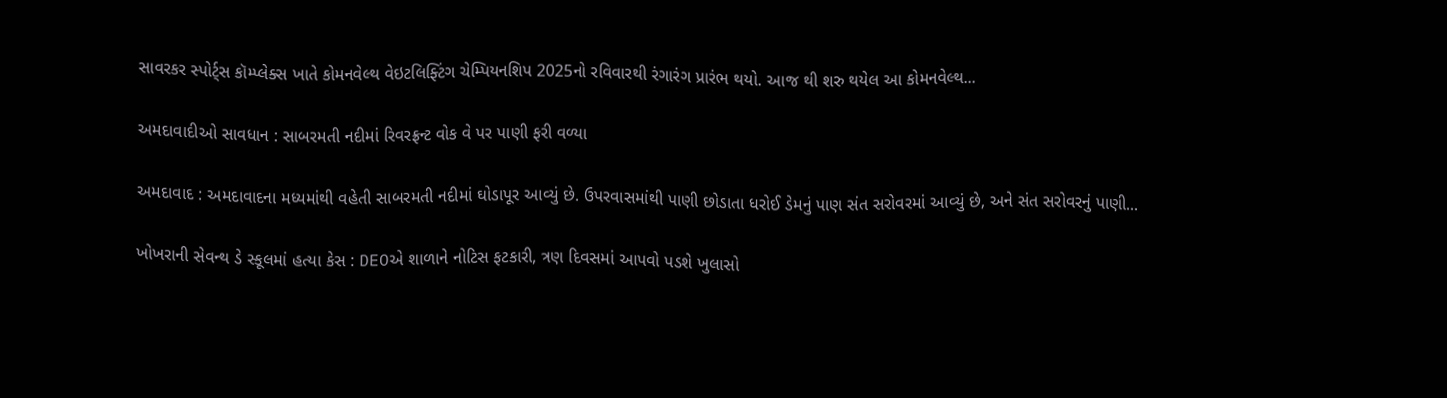સાવરકર સ્પોર્ટ્સ કૉમ્પ્લેક્સ ખાતે કોમનવેલ્થ વેઇટલિફ્ટિંગ ચેમ્પિયનશિપ 2025નો રવિવારથી રંગારંગ પ્રારંભ થયો. આજ થી શરુ થયેલ આ કોમનવેલ્થ...

અમદાવાદીઓ સાવધાન : સાબરમતી નદીમાં રિવરફ્રન્ટ વોક વે પર પાણી ફરી વળ્યા

અમદાવાદ : અમદાવાદના મધ્યમાંથી વહેતી સાબરમતી નદીમાં ઘોડાપૂર આવ્યું છે. ઉપરવાસમાંથી પાણી છોડાતા ધરોઈ ડેમનું પાણ સંત સરોવરમાં આવ્યું છે, અને સંત સરોવરનું પાણી...

ખોખરાની સેવન્થ ડે સ્કૂલમાં હત્યા કેસ : DEOએ શાળાને નોટિસ ફટકારી, ત્રણ દિવસમાં આપવો પડશે ખુલાસો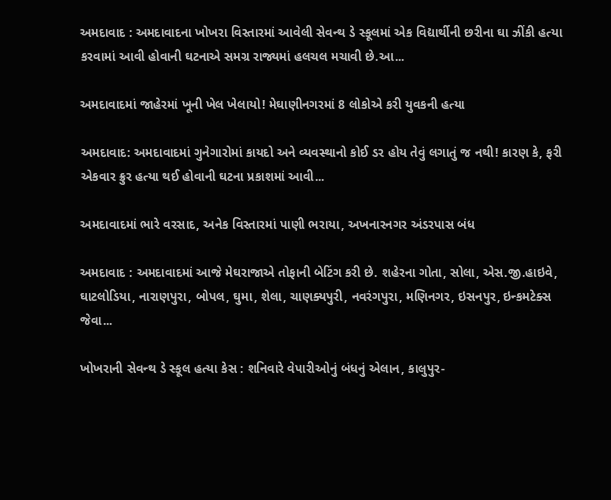અમદાવાદ : અમદાવાદના ખોખરા વિસ્તારમાં આવેલી સેવન્થ ડે સ્કૂલમાં એક વિદ્યાર્થીની છરીના ઘા ઝીંકી હત્યા કરવામાં આવી હોવાની ઘટનાએ સમગ્ર રાજ્યમાં હલચલ મચાવી છે.આ...

અમદાવાદમાં જાહેરમાં ખૂની ખેલ ખેલાયો! મેઘાણીનગરમાં 8 લોકોએ કરી યુવકની હત્યા

અમદાવાદ: અમદાવાદમાં ગુનેગારોમાં કાયદો અને વ્યવસ્થાનો કોઈ ડર હોય તેવું લગાતું જ નથી! કારણ કે, ફરી એકવાર ક્રુર હત્યા થઈ હોવાની ઘટના પ્રકાશમાં આવી...

અમદાવાદમાં ભારે વરસાદ, અનેક વિસ્તારમાં પાણી ભરાયા, અખનારનગર અંડરપાસ બંધ

અમદાવાદ : અમદાવાદમાં આજે મેઘરાજાએ તોફાની બેટિંગ કરી છે. શહેરના ગોતા, સોલા, એસ.જી.હાઇવે, ઘાટલોડિયા, નારાણપુરા, બોપલ, ઘુમા, શેલા, ચાણક્યપુરી, નવરંગપુરા, મણિનગર, ઇસનપુર, ઇન્કમટેક્સ જેવા...

ખોખરાની સેવન્થ ડે સ્કૂલ હત્યા કેસ : શનિવારે વેપારીઓનું બંધનું એલાન, કાલુપુર-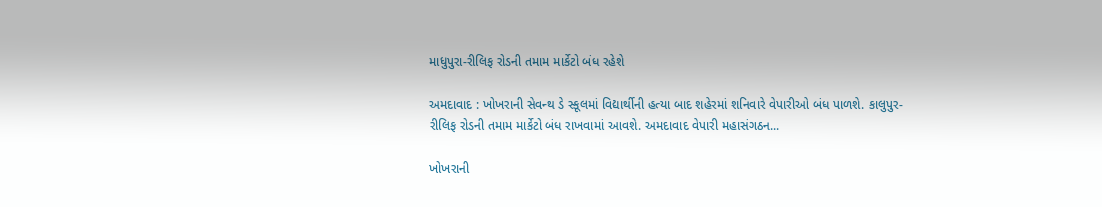માધુપુરા-રીલિફ રોડની તમામ માર્કેટો બંધ રહેશે

અમદાવાદ : ખોખરાની સેવન્થ ડે સ્કૂલમાં વિદ્યાર્થીની હત્યા બાદ શહેરમાં શનિવારે વેપારીઓ બંધ પાળશે. કાલુપુર-રીલિફ રોડની તમામ માર્કેટો બંધ રાખવામાં આવશે. અમદાવાદ વેપારી મહાસંગઠન...

ખોખરાની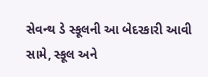સેવન્થ ડે સ્કૂલની આ બેદરકારી આવી સામે, સ્કૂલ અને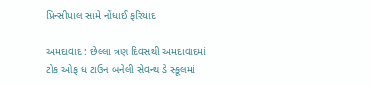પ્રિન્સીપાલ સામે નોંધાઈ ફરિયાદ

અમદાવાદ : છેલ્લા ત્રણ દિવસથી અમદાવાદમાં ટોક ઓફ ધ ટાઉન બનેલી સેવન્થ ડે સ્કૂલમાં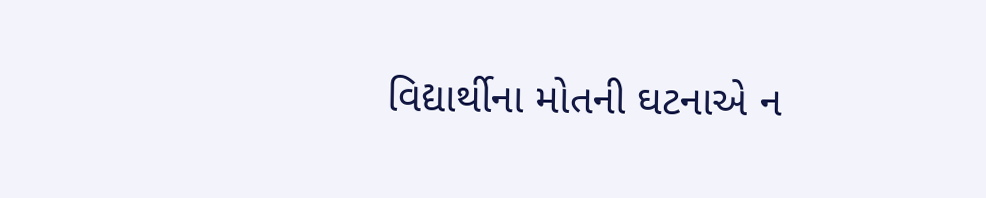વિદ્યાર્થીના મોતની ઘટનાએ ન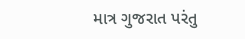માત્ર ગુજરાત પરંતુ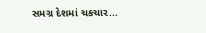સમગ્ર દેશમાં ચકચાર...